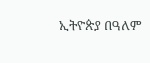ኢትዮጵያ በዓለም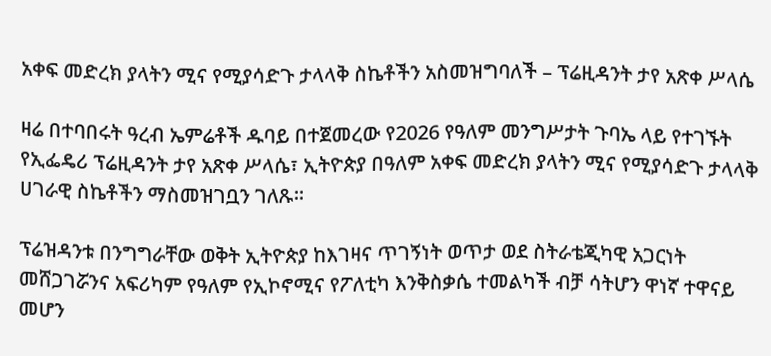አቀፍ መድረክ ያላትን ሚና የሚያሳድጉ ታላላቅ ስኬቶችን አስመዝግባለች – ፕሬዚዳንት ታየ አጽቀ ሥላሴ

ዛሬ በተባበሩት ዓረብ ኤምሬቶች ዱባይ በተጀመረው የ2026 የዓለም መንግሥታት ጉባኤ ላይ የተገኙት የኢፌዴሪ ፕሬዚዳንት ታየ አጽቀ ሥላሴ፣ ኢትዮጵያ በዓለም አቀፍ መድረክ ያላትን ሚና የሚያሳድጉ ታላላቅ ሀገራዊ ስኬቶችን ማስመዝገቧን ገለጹ።

ፕሬዝዳንቱ በንግግራቸው ወቅት ኢትዮጵያ ከእገዛና ጥገኝነት ወጥታ ወደ ስትራቴጂካዊ አጋርነት መሸጋገሯንና አፍሪካም የዓለም የኢኮኖሚና የፖለቲካ እንቅስቃሴ ተመልካች ብቻ ሳትሆን ዋነኛ ተዋናይ መሆን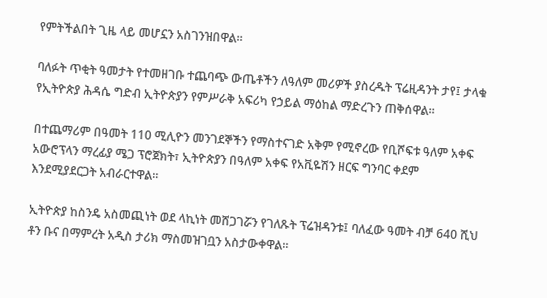የምትችልበት ጊዜ ላይ መሆኗን አስገንዝበዋል።

ባለፉት ጥቂት ዓመታት የተመዘገቡ ተጨባጭ ውጤቶችን ለዓለም መሪዎች ያስረዱት ፕሬዚዳንት ታየ፤ ታላቁ የኢትዮጵያ ሕዳሴ ግድብ ኢትዮጵያን የምሥራቅ አፍሪካ የኃይል ማዕከል ማድረጉን ጠቅሰዋል።

በተጨማሪም በዓመት 110 ሚሊዮን መንገደኞችን የማስተናገድ አቅም የሚኖረው የቢሾፍቱ ዓለም አቀፍ አውሮፕላን ማረፊያ ሜጋ ፕሮጀክት፣ ኢትዮጵያን በዓለም አቀፍ የአቪዬሽን ዘርፍ ግንባር ቀደም እንደሚያደርጋት አብራርተዋል።

ኢትዮጵያ ከስንዴ አስመጪነት ወደ ላኪነት መሸጋገሯን የገለጹት ፕሬዝዳንቱ፤ ባለፈው ዓመት ብቻ 640 ሺህ ቶን ቡና በማምረት አዲስ ታሪክ ማስመዝገቧን አስታውቀዋል።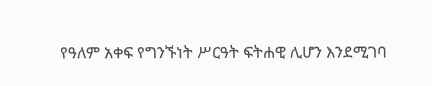የዓለም አቀፍ የግንኙነት ሥርዓት ፍትሐዊ ሊሆን እንደሚገባ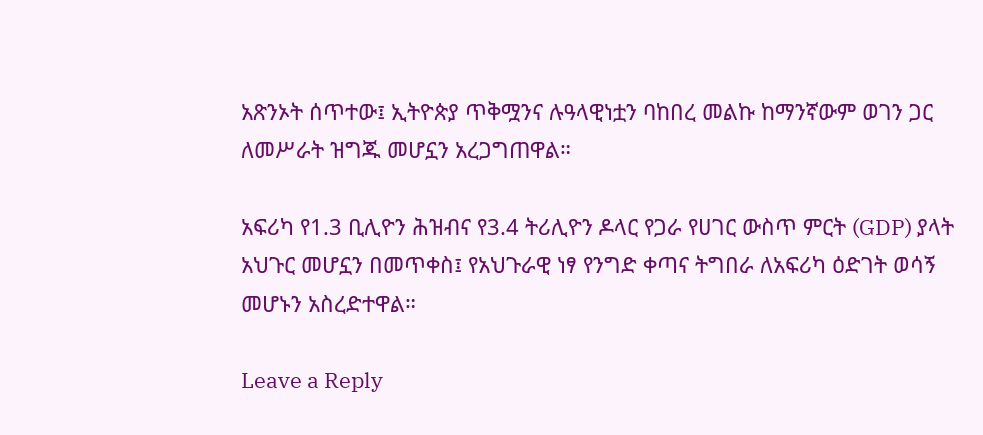አጽንኦት ሰጥተው፤ ኢትዮጵያ ጥቅሟንና ሉዓላዊነቷን ባከበረ መልኩ ከማንኛውም ወገን ጋር ለመሥራት ዝግጁ መሆኗን አረጋግጠዋል።

አፍሪካ የ1.3 ቢሊዮን ሕዝብና የ3.4 ትሪሊዮን ዶላር የጋራ የሀገር ውስጥ ምርት (GDP) ያላት አህጉር መሆኗን በመጥቀስ፤ የአህጉራዊ ነፃ የንግድ ቀጣና ትግበራ ለአፍሪካ ዕድገት ወሳኝ መሆኑን አስረድተዋል።

Leave a Reply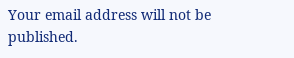Your email address will not be published.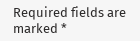Required fields are marked *